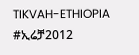TIKVAH-ETHIOPIA
#ኢሬቻ2012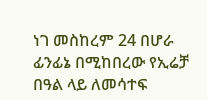ነገ መስከረም 24 በሆራ ፊንፊኔ በሚከበረው የኢሬቻ በዓል ላይ ለመሳተፍ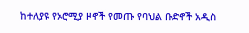ከተለያዩ የኦሮሚያ ዞኖች የመጡ የባህል ቡድኖች አዲስ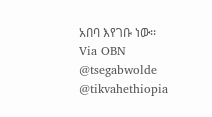አበባ እየገቡ ነው፡፡
Via OBN
@tsegabwolde
@tikvahethiopia